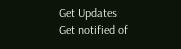Get Updates
Get notified of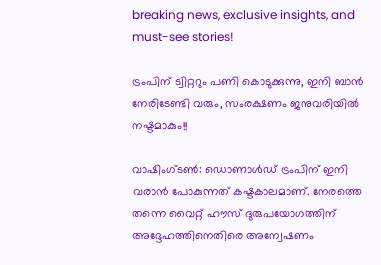breaking news, exclusive insights, and must-see stories!

ട്രംപിന് ട്വിറ്ററും പണി കൊടുക്കുന്നു, ഇനി ബാന്‍ നേരിടേണ്ടി വരും, സംരക്ഷണം ജനുവരിയില്‍ നഷ്ടമാകും!!

വാഷിംഗ്ടണ്‍: ഡൊണാള്‍ഡ് ട്രംപിന് ഇനി വരാന്‍ പോകുന്നത് കഷ്ടകാലമാണ്. നേരത്തെ തന്നെ വൈറ്റ് ഹൗസ് ദുരുപയോഗത്തിന് അദ്ദേഹത്തിനെതിരെ അന്വേഷണം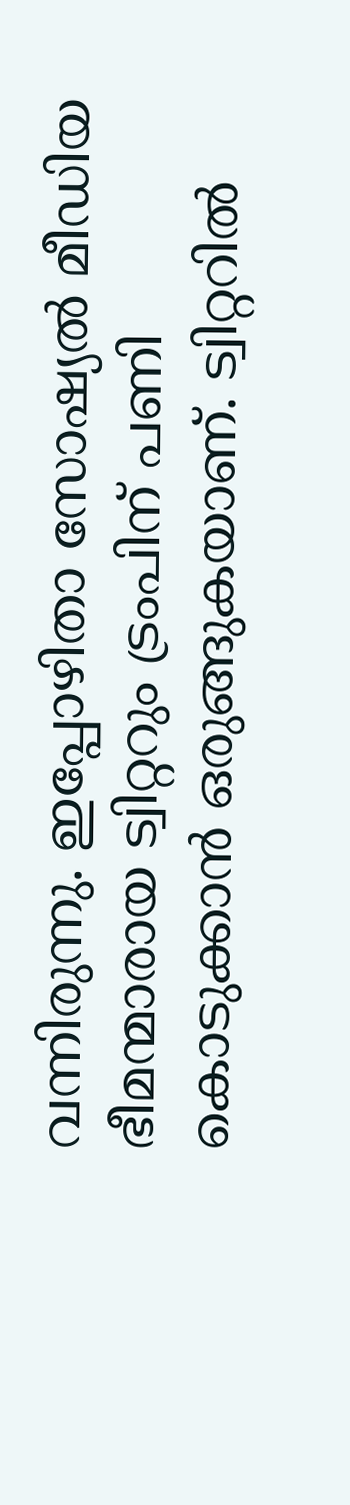വന്നിരുന്നു. ഇപ്പോഴിതാ സോഷ്യല്‍ മീഡിയ ഭീമന്മാരായ ട്വിറ്ററും ട്രംപിന് പണി കൊടുക്കാന്‍ ഒരുങ്ങുകയാണ്. ട്വിറ്ററില്‍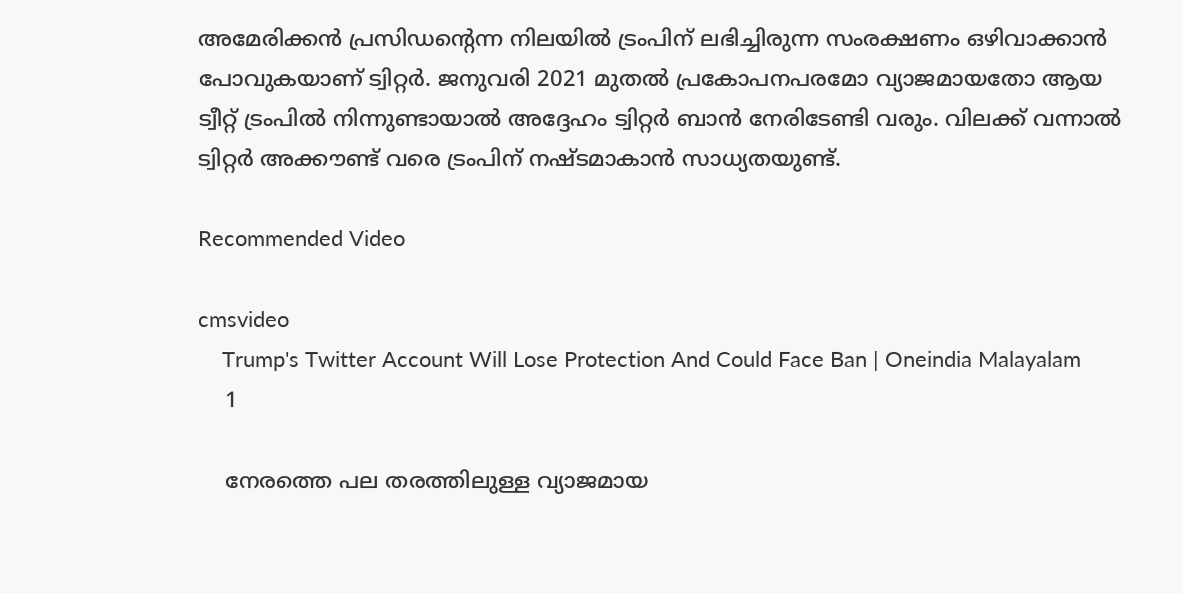അമേരിക്കന്‍ പ്രസിഡന്റെന്ന നിലയില്‍ ട്രംപിന് ലഭിച്ചിരുന്ന സംരക്ഷണം ഒഴിവാക്കാന്‍ പോവുകയാണ് ട്വിറ്റർ. ജനുവരി 2021 മുതല്‍ പ്രകോപനപരമോ വ്യാജമായതോ ആയ ട്വീറ്റ് ട്രംപില്‍ നിന്നുണ്ടായാല്‍ അദ്ദേഹം ട്വിറ്റര്‍ ബാന്‍ നേരിടേണ്ടി വരും. വിലക്ക് വന്നാല്‍ ട്വിറ്റര്‍ അക്കൗണ്ട് വരെ ട്രംപിന് നഷ്ടമാകാന്‍ സാധ്യതയുണ്ട്.

Recommended Video

cmsvideo
    Trump's Twitter Account Will Lose Protection And Could Face Ban | Oneindia Malayalam
    1

    നേരത്തെ പല തരത്തിലുള്ള വ്യാജമായ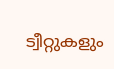ട്വീറ്റുകളും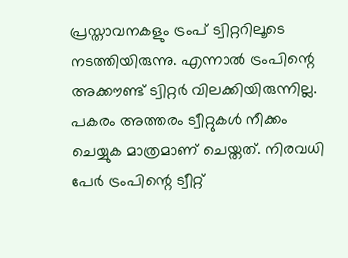പ്രസ്താവനകളും ട്രംപ് ട്വിറ്ററിലൂടെ നടത്തിയിരുന്നു. എന്നാല്‍ ട്രംപിന്റെ അക്കൗണ്ട് ട്വിറ്റര്‍ വിലക്കിയിരുന്നില്ല. പകരം അത്തരം ട്വീറ്റുകള്‍ നീക്കം ചെയ്യുക മാത്രമാണ് ചെയ്തത്. നിരവധി പേര്‍ ട്രംപിന്റെ ട്വീറ്റ്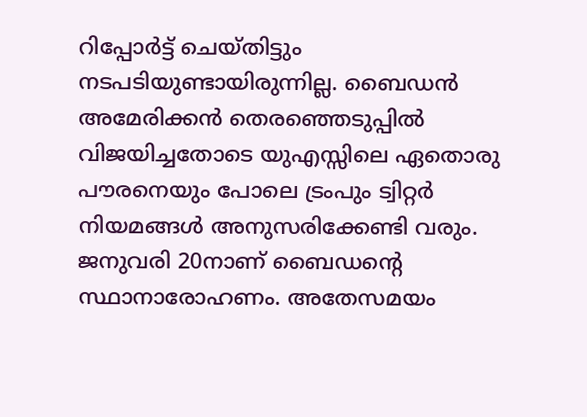റിപ്പോര്‍ട്ട് ചെയ്തിട്ടും നടപടിയുണ്ടായിരുന്നില്ല. ബൈഡന്‍ അമേരിക്കന്‍ തെരഞ്ഞെടുപ്പില്‍ വിജയിച്ചതോടെ യുഎസ്സിലെ ഏതൊരു പൗരനെയും പോലെ ട്രംപും ട്വിറ്റര്‍ നിയമങ്ങള്‍ അനുസരിക്കേണ്ടി വരും. ജനുവരി 20നാണ് ബൈഡന്റെ സ്ഥാനാരോഹണം. അതേസമയം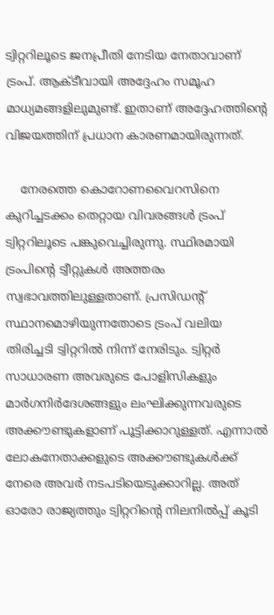ട്വിറ്ററിലൂടെ ജനപ്രീതി നേടിയ നേതാവാണ് ട്രംപ്. ആക്ടീവായി അദ്ദേഹം സമൂഹ മാധ്യമങ്ങളിലുമുണ്ട്. ഇതാണ് അദ്ദേഹത്തിന്റെ വിജയത്തിന് പ്രധാന കാരണമായിരുന്നത്.

    നേരത്തെ കൊറോണവൈറസിനെ കുറിച്ചടക്കം തെറ്റായ വിവരങ്ങള്‍ ട്രംപ് ട്വിറ്ററിലൂടെ പങ്കുവെച്ചിരുന്നു. സ്ഥിരമായി ട്രംപിന്റെ ട്വീറ്റുകള്‍ അത്തരം സ്വഭാവത്തിലുള്ളതാണ്. പ്രസിഡന്റ് സ്ഥാനമൊഴിയുന്നതോടെ ട്രംപ് വലിയ തിരിച്ചടി ട്വിറ്ററില്‍ നിന്ന് നേരിടും. ട്വിറ്റര്‍ സാധാരണ അവരുടെ പോളിസികളും മാര്‍ഗനിര്‍ദേശങ്ങളും ലംഘിക്കുന്നവരുടെ അക്കൗണ്ടുകളാണ് പൂട്ടിക്കാറുള്ളത്. എന്നാല്‍ ലോകനേതാക്കളുടെ അക്കൗണ്ടുകള്‍ക്ക് നേരെ അവര്‍ നടപടിയെടുക്കാറില്ല. അത് ഓരോ രാജ്യത്തും ട്വിറ്ററിന്റെ നിലനില്‍പ്പ് കൂടി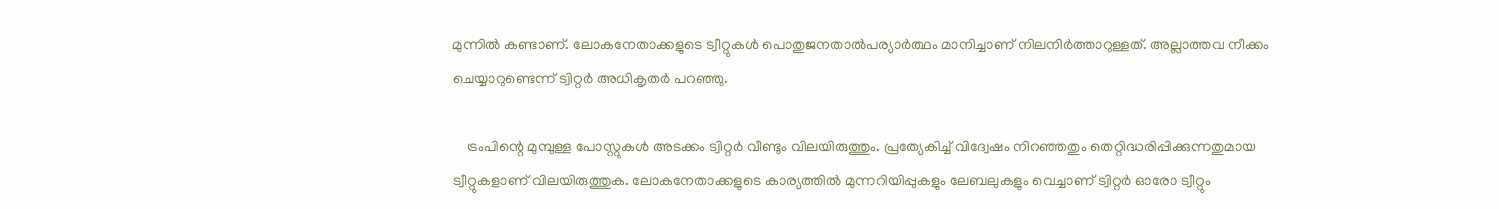മുന്നില്‍ കണ്ടാണ്. ലോകനേതാക്കളുടെ ട്വീറ്റുകള്‍ പൊതുജനതാല്‍പര്യാര്‍ത്ഥം മാനിച്ചാണ് നിലനിര്‍ത്താറുള്ളത്. അല്ലാത്തവ നീക്കം ചെയ്യാറുണ്ടെന്ന് ട്വിറ്റര്‍ അധികൃതര്‍ പറഞ്ഞു.

    ട്രംപിന്റെ മുമ്പുള്ള പോസ്റ്റുകള്‍ അടക്കം ട്വിറ്റര്‍ വീണ്ടും വിലയിരുത്തും. പ്രത്യേകിച്ച് വിദ്വേഷം നിറഞ്ഞതും തെറ്റിദ്ധരിപ്പിക്കുന്നതുമായ ട്വീറ്റുകളാണ് വിലയിരുത്തുക. ലോകനേതാക്കളുടെ കാര്യത്തില്‍ മുന്നറിയിപ്പുകളും ലേബലുകളും വെച്ചാണ് ട്വിറ്റര്‍ ഓരോ ട്വീറ്റും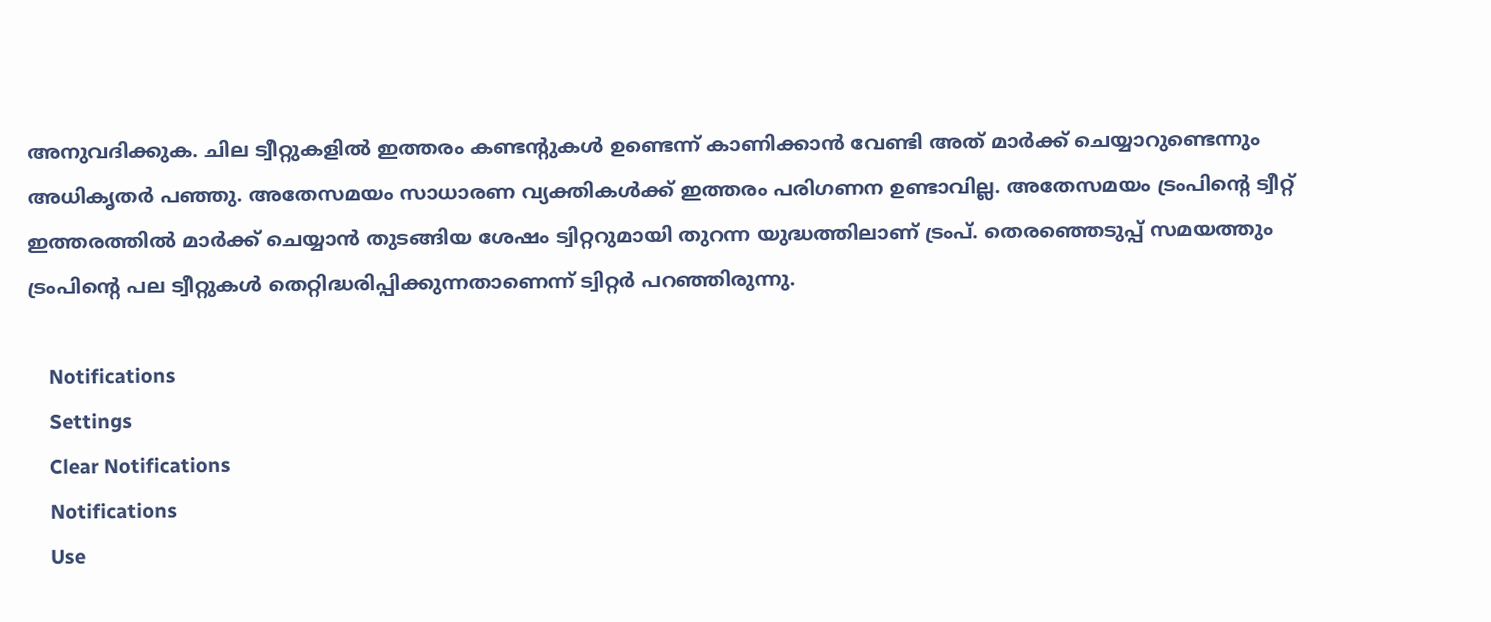അനുവദിക്കുക. ചില ട്വീറ്റുകളില്‍ ഇത്തരം കണ്ടന്റുകള്‍ ഉണ്ടെന്ന് കാണിക്കാന്‍ വേണ്ടി അത് മാര്‍ക്ക് ചെയ്യാറുണ്ടെന്നും അധികൃതര്‍ പഞ്ഞു. അതേസമയം സാധാരണ വ്യക്തികള്‍ക്ക് ഇത്തരം പരിഗണന ഉണ്ടാവില്ല. അതേസമയം ട്രംപിന്റെ ട്വീറ്റ് ഇത്തരത്തില്‍ മാര്‍ക്ക് ചെയ്യാന്‍ തുടങ്ങിയ ശേഷം ട്വിറ്ററുമായി തുറന്ന യുദ്ധത്തിലാണ് ട്രംപ്. തെരഞ്ഞെടുപ്പ് സമയത്തും ട്രംപിന്റെ പല ട്വീറ്റുകള്‍ തെറ്റിദ്ധരിപ്പിക്കുന്നതാണെന്ന് ട്വിറ്റര്‍ പറഞ്ഞിരുന്നു.

    Notifications
    Settings
    Clear Notifications
    Notifications
    Use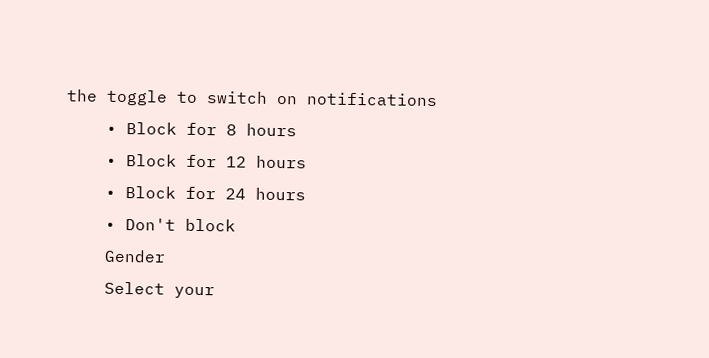the toggle to switch on notifications
    • Block for 8 hours
    • Block for 12 hours
    • Block for 24 hours
    • Don't block
    Gender
    Select your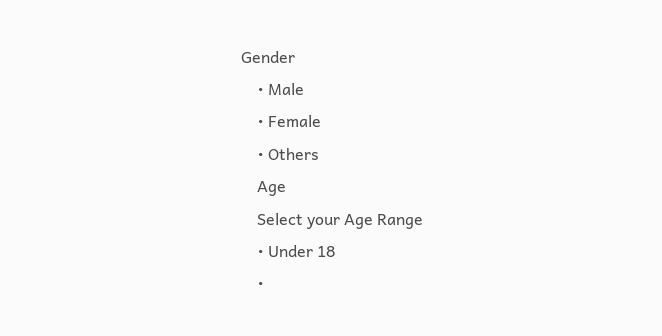Gender
    • Male
    • Female
    • Others
    Age
    Select your Age Range
    • Under 18
    •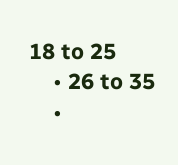18 to 25
    • 26 to 35
    •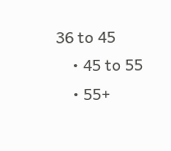36 to 45
    • 45 to 55
    • 55+